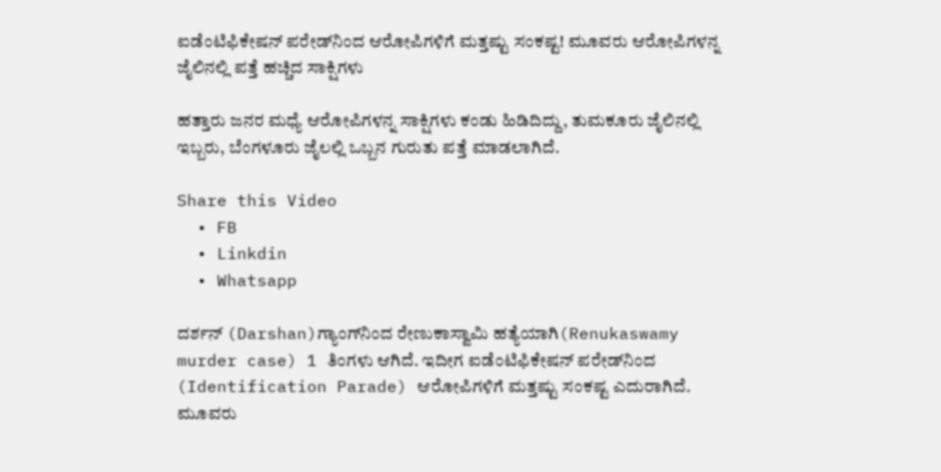ಐಡೆಂಟಿಫಿಕೇಷನ್ ಪರೇಡ್‌ನಿಂದ ಆರೋಪಿಗಳಿಗೆ ಮತ್ತಷ್ಟು ಸಂಕಷ್ಟ! ಮೂವರು ಆರೋಪಿಗಳನ್ನ ಜೈಲಿನಲ್ಲಿ ಪತ್ತೆ ಹಚ್ಚಿದ ಸಾಕ್ಷಿಗಳು

ಹತ್ತಾರು ಜನರ ಮಧ್ಯೆ ಆರೋಪಿಗಳನ್ನ ಸಾಕ್ಷಿಗಳು ಕಂಡು ಹಿಡಿದಿದ್ದು, ತುಮಕೂರು ಜೈಲಿನಲ್ಲಿ ಇಬ್ಬರು, ಬೆಂಗಳೂರು ಜೈಲಲ್ಲಿ ಒಬ್ಬನ ಗುರುತು ಪತ್ತೆ ಮಾಡಲಾಗಿದೆ.

Share this Video
  • FB
  • Linkdin
  • Whatsapp

ದರ್ಶನ್ (Darshan)ಗ್ಯಾಂಗ್‌ನಿಂದ ರೇಣುಕಾಸ್ವಾಮಿ ಹತ್ಯೆಯಾಗಿ(Renukaswamy murder case) 1 ತಿಂಗಳು ಆಗಿದೆ. ಇದೀಗ ಐಡೆಂಟಿಫಿಕೇಷನ್ ಪರೇಡ್‌ನಿಂದ (Identification Parade) ಆರೋಪಿಗಳಿಗೆ ಮತ್ತಷ್ಟು ಸಂಕಷ್ಟ ಎದುರಾಗಿದೆ. ಮೂವರು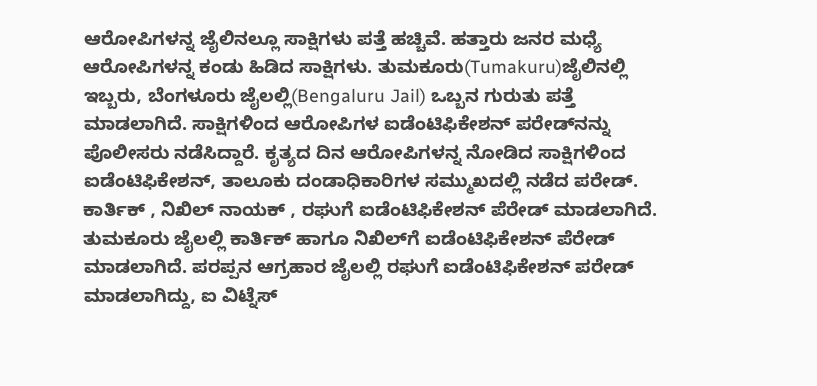ಆರೋಪಿಗಳನ್ನ ಜೈಲಿನಲ್ಲೂ ಸಾಕ್ಷಿಗಳು ಪತ್ತೆ ಹಚ್ಚಿವೆ. ಹತ್ತಾರು ಜನರ ಮಧ್ಯೆ ಆರೋಪಿಗಳನ್ನ ಕಂಡು ಹಿಡಿದ ಸಾಕ್ಷಿಗಳು. ತುಮಕೂರು(Tumakuru)ಜೈಲಿನಲ್ಲಿ ಇಬ್ಬರು, ಬೆಂಗಳೂರು ಜೈಲಲ್ಲಿ(Bengaluru Jail) ಒಬ್ಬನ ಗುರುತು ಪತ್ತೆ ಮಾಡಲಾಗಿದೆ. ಸಾಕ್ಷಿಗಳಿಂದ ಆರೋಪಿಗಳ ಐಡೆಂಟಿಫಿಕೇಶನ್ ಪರೇಡ್‌ನನ್ನು ಪೊಲೀಸರು ನಡೆಸಿದ್ದಾರೆ. ಕೃತ್ಯದ ದಿನ ಆರೋಪಿಗಳನ್ನ ನೋಡಿದ ಸಾಕ್ಷಿಗಳಿಂದ ಐಡೆಂಟಿಫಿಕೇಶನ್, ತಾಲೂಕು ದಂಡಾಧಿಕಾರಿಗಳ ಸಮ್ಮುಖದಲ್ಲಿ ನಡೆದ ಪರೇಡ್. ಕಾರ್ತಿಕ್ , ನಿಖಿಲ್ ನಾಯಕ್ , ರಘುಗೆ ಐಡೆಂಟಿಫಿಕೇಶನ್ ಪೆರೇಡ್ ಮಾಡಲಾಗಿದೆ. ತುಮಕೂರು ಜೈಲಲ್ಲಿ ಕಾರ್ತಿಕ್ ಹಾಗೂ ನಿಖಿಲ್‌ಗೆ ಐಡೆಂಟಿಫಿಕೇಶನ್ ಪೆರೇಡ್ ಮಾಡಲಾಗಿದೆ. ಪರಪ್ಪನ ಆಗ್ರಹಾರ ಜೈಲಲ್ಲಿ ರಘುಗೆ ಐಡೆಂಟಿಫಿಕೇಶನ್ ಪರೇಡ್ ಮಾಡಲಾಗಿದ್ದು, ಐ ವಿಟ್ನೆಸ್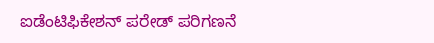ಐಡೆಂಟಿಫಿಕೇಶನ್ ಪರೇಡ್ ಪರಿಗಣನೆ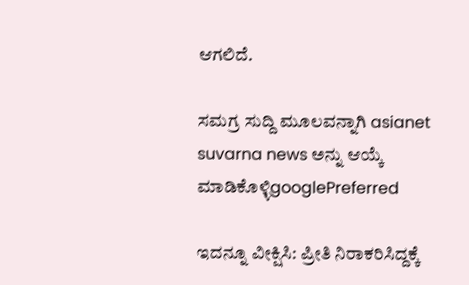ಆಗಲಿದೆ.

ಸಮಗ್ರ ಸುದ್ದಿ ಮೂಲವನ್ನಾಗಿ asianet suvarna news ಅನ್ನು ಆಯ್ಕೆ ಮಾಡಿಕೊಳ್ಳಿgooglePreferred

ಇದನ್ನೂ ವೀಕ್ಷಿಸಿ: ಪ್ರೀತಿ ನಿರಾಕರಿಸಿದ್ದಕ್ಕೆ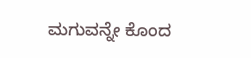ಮಗುವನ್ನೇ ಕೊಂದ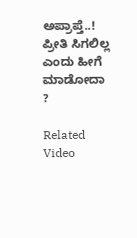ಅಪ್ರಾಪ್ತೆ..! ಪ್ರೀತಿ ಸಿಗಲಿಲ್ಲ ಎಂದು ಹೀಗೆ ಮಾಡೋದಾ ?

Related Video